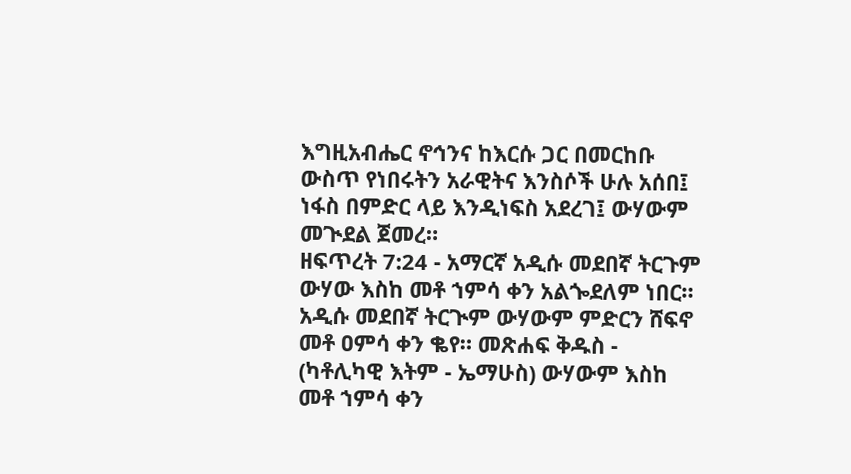እግዚአብሔር ኖኅንና ከእርሱ ጋር በመርከቡ ውስጥ የነበሩትን አራዊትና እንስሶች ሁሉ አሰበ፤ ነፋስ በምድር ላይ እንዲነፍስ አደረገ፤ ውሃውም መጒደል ጀመረ።
ዘፍጥረት 7:24 - አማርኛ አዲሱ መደበኛ ትርጉም ውሃው እስከ መቶ ኀምሳ ቀን አልጐደለም ነበር። አዲሱ መደበኛ ትርጒም ውሃውም ምድርን ሸፍኖ መቶ ዐምሳ ቀን ቈየ። መጽሐፍ ቅዱስ - (ካቶሊካዊ እትም - ኤማሁስ) ውሃውም እስከ መቶ ኀምሳ ቀን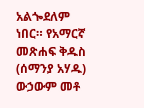አልጐደለም ነበር። የአማርኛ መጽሐፍ ቅዱስ (ሰማንያ አሃዱ) ውኃውም መቶ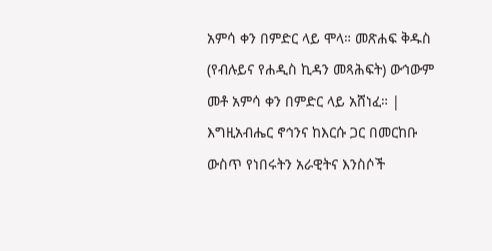አምሳ ቀን በምድር ላይ ሞላ። መጽሐፍ ቅዱስ (የብሉይና የሐዲስ ኪዳን መጻሕፍት) ውኅውም መቶ አምሳ ቀን በምድር ላይ አሸነፈ። |
እግዚአብሔር ኖኅንና ከእርሱ ጋር በመርከቡ ውስጥ የነበሩትን አራዊትና እንስሶች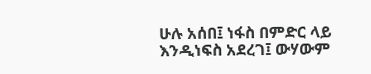ሁሉ አሰበ፤ ነፋስ በምድር ላይ እንዲነፍስ አደረገ፤ ውሃውም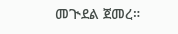መጒደል ጀመረ።